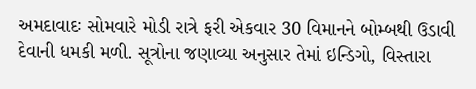અમદાવાદઃ સોમવારે મોડી રાત્રે ફરી એકવાર 30 વિમાનને બોમ્બથી ઉડાવી દેવાની ધમકી મળી. સૂત્રોના જણાવ્યા અનુસાર તેમાં ઇન્ડિગો, વિસ્તારા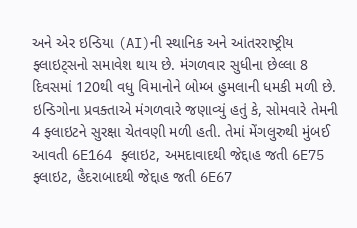અને એર ઇન્ડિયા (AI)ની સ્થાનિક અને આંતરરાષ્ટ્રીય ફ્લાઇટ્સનો સમાવેશ થાય છે. મંગળવાર સુધીના છેલ્લા 8 દિવસમાં 120થી વધુ વિમાનોને બોમ્બ હુમલાની ધમકી મળી છે.
ઇન્ડિગોના પ્રવક્તાએ મંગળવારે જણાવ્યું હતું કે, સોમવારે તેમની 4 ફ્લાઇટને સુરક્ષા ચેતવણી મળી હતી. તેમાં મેંગલુરુથી મુંબઈ આવતી 6E164 ફ્લાઇટ, અમદાવાદથી જેદ્દાહ જતી 6E75 ફ્લાઇટ, હૈદરાબાદથી જેદ્દાહ જતી 6E67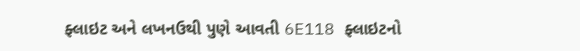ફ્લાઇટ અને લખનઉથી પુણે આવતી 6E118 ફ્લાઇટનો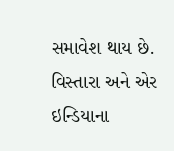સમાવેશ થાય છે.
વિસ્તારા અને એર ઇન્ડિયાના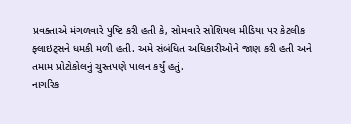પ્રવક્તાએ મંગળવારે પુષ્ટિ કરી હતી કે, સોમવારે સોશિયલ મીડિયા પર કેટલીક ફ્લાઇટ્સને ધમકી મળી હતી. અમે સંબંધિત અધિકારીઓને જાણ કરી હતી અને તમામ પ્રોટોકોલનું ચુસ્તપણે પાલન કર્યું હતું.
નાગરિક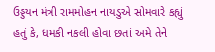ઉડ્ડયન મંત્રી રામમોહન નાયડુએ સોમવારે કહ્યું હતું કે, ધમકી નકલી હોવા છતાં અમે તેને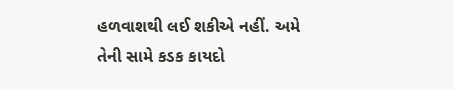હળવાશથી લઈ શકીએ નહીં. અમે તેની સામે કડક કાયદો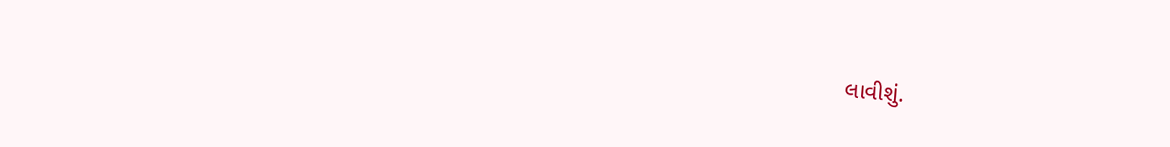લાવીશું.